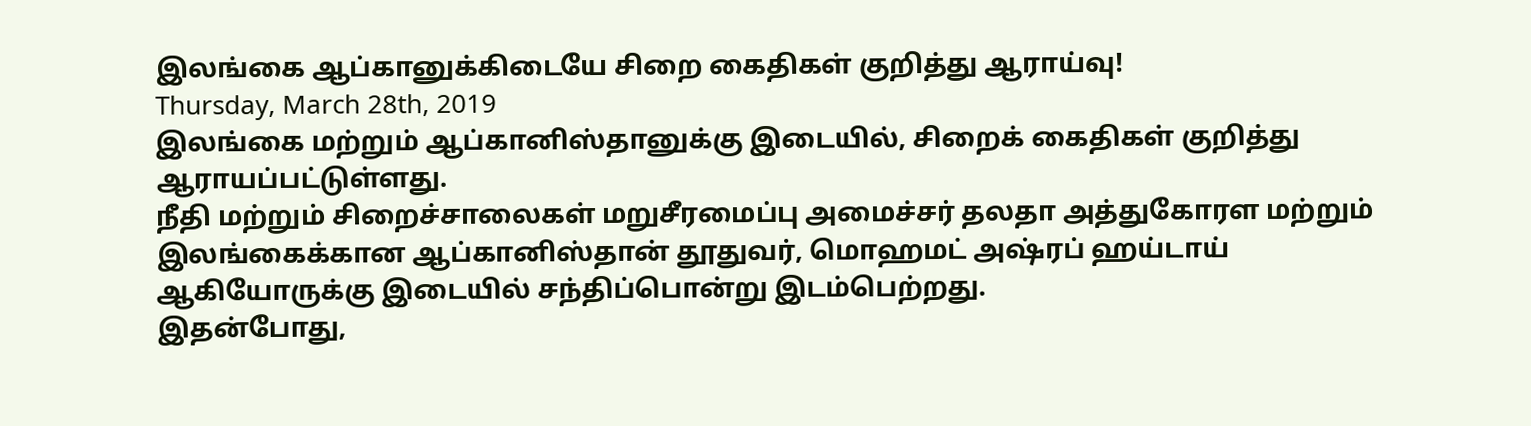இலங்கை ஆப்கானுக்கிடையே சிறை கைதிகள் குறித்து ஆராய்வு!
Thursday, March 28th, 2019
இலங்கை மற்றும் ஆப்கானிஸ்தானுக்கு இடையில், சிறைக் கைதிகள் குறித்து ஆராயப்பட்டுள்ளது.
நீதி மற்றும் சிறைச்சாலைகள் மறுசீரமைப்பு அமைச்சர் தலதா அத்துகோரள மற்றும் இலங்கைக்கான ஆப்கானிஸ்தான் தூதுவர், மொஹமட் அஷ்ரப் ஹய்டாய் ஆகியோருக்கு இடையில் சந்திப்பொன்று இடம்பெற்றது.
இதன்போது,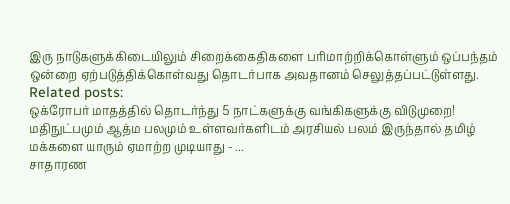இரு நாடுகளுக்கிடையிலும் சிறைக்கைதிகளை பரிமாற்றிக்கொள்ளும் ஒப்பந்தம் ஒன்றை ஏற்படுத்திக்கொள்வது தொடர்பாக அவதானம் செலுத்தப்பட்டுள்ளது.
Related posts:
ஒக்ரோபர் மாதத்தில் தொடர்ந்து 5 நாட்களுக்கு வங்கிகளுக்கு விடுமுறை!
மதிநுட்பமும் ஆத்ம பலமும் உள்ளவர்களிடம் அரசியல் பலம் இருந்தால் தமிழ் மக்களை யாரும் ஏமாற்ற முடியாது - ...
சாதாரண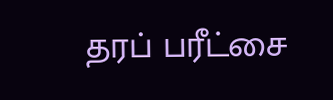தரப் பரீட்சை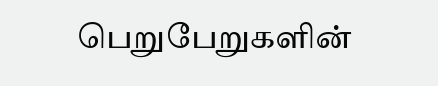பெறுபேறுகளின்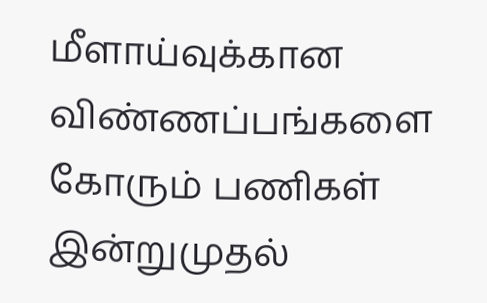மீளாய்வுக்கான விண்ணப்பங்களை கோரும் பணிகள் இன்றுமுதல்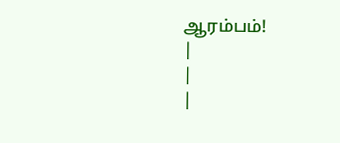ஆரம்பம்!
|
|
|